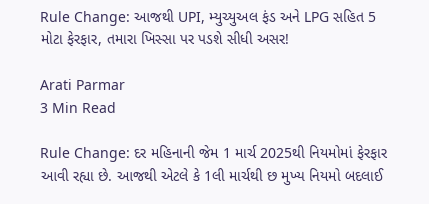Rule Change: આજથી UPI, મ્યુચ્યુઅલ ફંડ અને LPG સહિત 5 મોટા ફેરફાર, તમારા ખિસ્સા પર પડશે સીધી અસર!

Arati Parmar
3 Min Read

Rule Change: દર મહિનાની જેમ 1 માર્ચ 2025થી નિયમોમાં ફેરફાર આવી રહ્યા છે. આજથી એટલે કે 1લી માર્ચથી છ મુખ્ય નિયમો બદલાઈ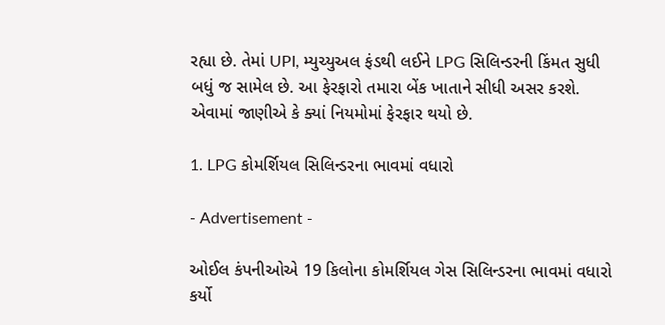રહ્યા છે. તેમાં UPI, મ્યુચ્યુઅલ ફંડથી લઈને LPG સિલિન્ડરની કિંમત સુધી બધું જ સામેલ છે. આ ફેરફારો તમારા બેંક ખાતાને સીધી અસર કરશે. એવામાં જાણીએ કે ક્યાં નિયમોમાં ફેરફાર થયો છે.

1. LPG કોમર્શિયલ સિલિન્ડરના ભાવમાં વધારો

- Advertisement -

ઓઈલ કંપનીઓએ 19 કિલોના કોમર્શિયલ ગેસ સિલિન્ડરના ભાવમાં વધારો કર્યો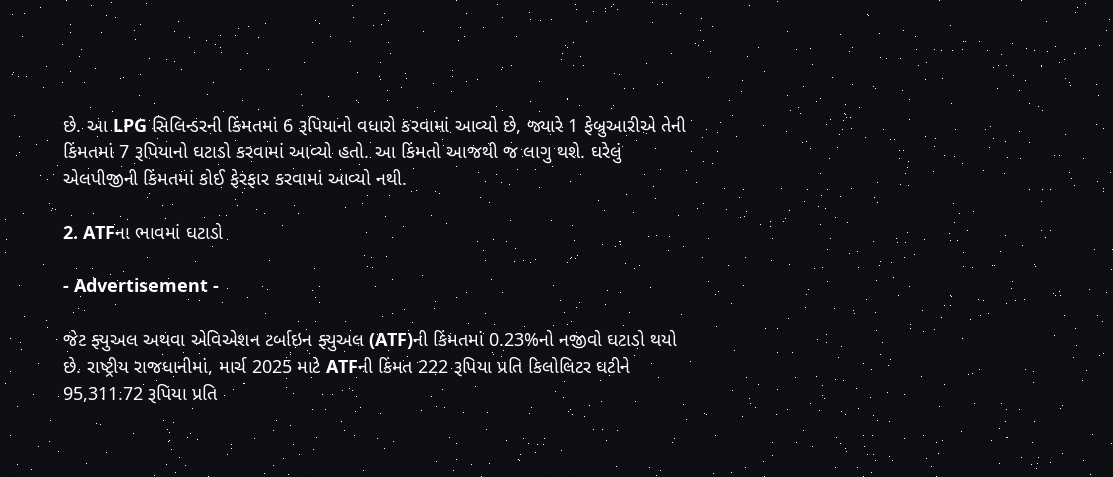છે. આ LPG સિલિન્ડરની કિંમતમાં 6 રૂપિયાનો વધારો કરવામાં આવ્યો છે, જ્યારે 1 ફેબ્રુઆરીએ તેની કિંમતમાં 7 રૂપિયાનો ઘટાડો કરવામાં આવ્યો હતો. આ કિંમતો આજથી જ લાગુ થશે. ઘરેલું એલપીજીની કિંમતમાં કોઈ ફેરફાર કરવામાં આવ્યો નથી.

2. ATFના ભાવમાં ઘટાડો

- Advertisement -

જેટ ફ્યુઅલ અથવા એવિએશન ટર્બાઇન ફ્યુઅલ (ATF)ની કિંમતમાં 0.23%નો નજીવો ઘટાડો થયો છે. રાષ્ટ્રીય રાજધાનીમાં, માર્ચ 2025 માટે ATFની કિંમત 222 રૂપિયા પ્રતિ કિલોલિટર ઘટીને 95,311.72 રૂપિયા પ્રતિ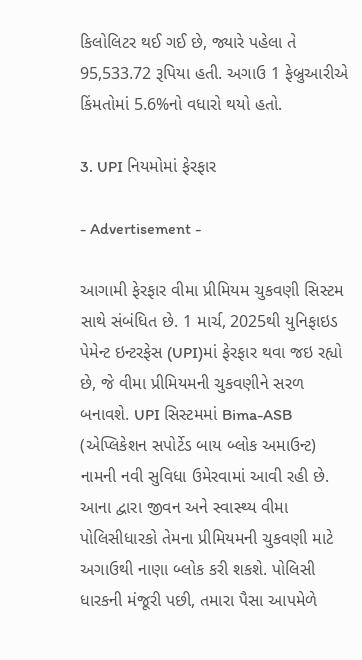કિલોલિટર થઈ ગઈ છે, જ્યારે પહેલા તે 95,533.72 રૂપિયા હતી. અગાઉ 1 ફેબ્રુઆરીએ કિંમતોમાં 5.6%નો વધારો થયો હતો.

3. UPI નિયમોમાં ફેરફાર

- Advertisement -

આગામી ફેરફાર વીમા પ્રીમિયમ ચુકવણી સિસ્ટમ સાથે સંબંધિત છે. 1 માર્ચ, 2025થી યુનિફાઇડ પેમેન્ટ ઇન્ટરફેસ (UPI)માં ફેરફાર થવા જઇ રહ્યો છે, જે વીમા પ્રીમિયમની ચુકવણીને સરળ બનાવશે. UPI સિસ્ટમમાં Bima-ASB (એપ્લિકેશન સપોર્ટેડ બાય બ્લોક અમાઉન્ટ) નામની નવી સુવિધા ઉમેરવામાં આવી રહી છે. આના દ્વારા જીવન અને સ્વાસ્થ્ય વીમા પોલિસીધારકો તેમના પ્રીમિયમની ચુકવણી માટે અગાઉથી નાણા બ્લોક કરી શકશે. પોલિસી ધારકની મંજૂરી પછી, તમારા પૈસા આપમેળે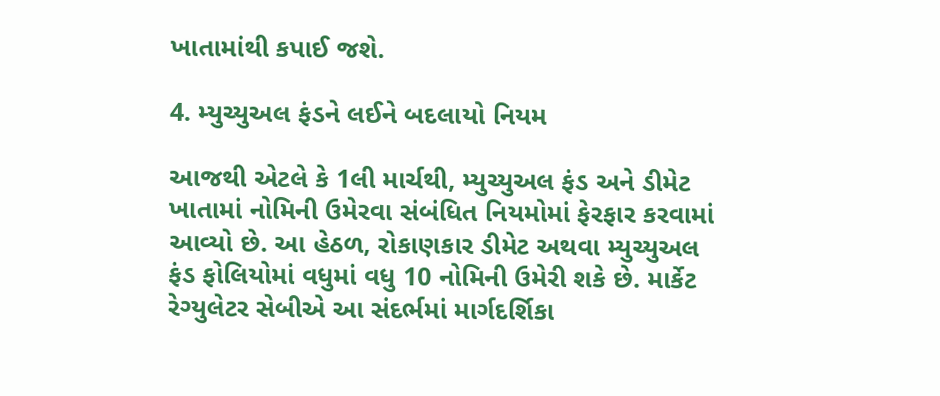ખાતામાંથી કપાઈ જશે.

4. મ્યુચ્યુઅલ ફંડને લઈને બદલાયો નિયમ

આજથી એટલે કે 1લી માર્ચથી, મ્યુચ્યુઅલ ફંડ અને ડીમેટ ખાતામાં નોમિની ઉમેરવા સંબંધિત નિયમોમાં ફેરફાર કરવામાં આવ્યો છે. આ હેઠળ, રોકાણકાર ડીમેટ અથવા મ્યુચ્યુઅલ ફંડ ફોલિયોમાં વધુમાં વધુ 10 નોમિની ઉમેરી શકે છે. માર્કેટ રેગ્યુલેટર સેબીએ આ સંદર્ભમાં માર્ગદર્શિકા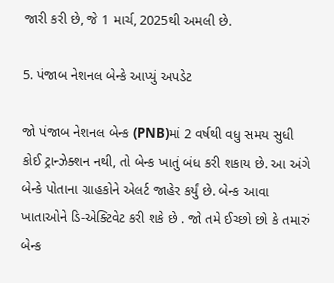જારી કરી છે, જે 1 માર્ચ, 2025થી અમલી છે.

5. પંજાબ નેશનલ બેન્કે આપ્યું અપડેટ

જો પંજાબ નેશનલ બેન્ક (PNB)માં 2 વર્ષથી વધુ સમય સુધી કોઈ ટ્રાન્ઝેક્શન નથી, તો બેન્ક ખાતું બંધ કરી શકાય છે. આ અંગે બેન્કે પોતાના ગ્રાહકોને એલર્ટ જાહેર કર્યું છે. બેન્ક આવા ખાતાઓને ડિ-એક્ટિવેટ કરી શકે છે . જો તમે ઈચ્છો છો કે તમારું બેન્ક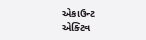એકાઉન્ટ એક્ટિવ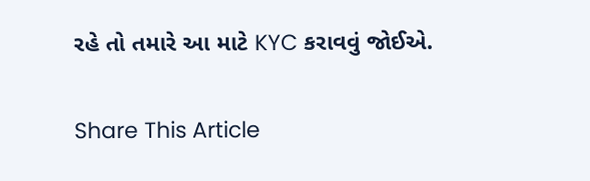રહે તો તમારે આ માટે KYC કરાવવું જોઈએ.

Share This Article